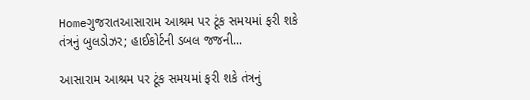Homeગુજરાતઆસારામ આશ્રમ પર ટૂંક સમયમાં ફરી શકે તંત્રનું બુલડોઝર; હાઈકોર્ટની ડબલ જજની...

આસારામ આશ્રમ પર ટૂંક સમયમાં ફરી શકે તંત્રનું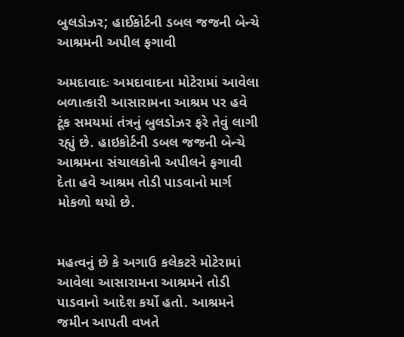બુલડોઝર; હાઈકોર્ટની ડબલ જજની બેન્ચે આશ્રમની અપીલ ફગાવી

અમદાવાદઃ અમદાવાદના મોટેરામાં આવેલા બળાત્કારી આસારામના આશ્રમ પર હવે ટૂંક સમયમાં તંત્રનું બુલડોઝર ફરે તેવું લાગી રહ્યું છે. હાઇકોર્ટની ડબલ જજની બેન્ચે આશ્રમના સંચાલકોની અપીલને ફગાવી દેતા હવે આશ્રમ તોડી પાડવાનો માર્ગ મોકળો થયો છે.


મહત્વનું છે કે અગાઉ કલેકટરે મોટેરામાં આવેલા આસારામના આશ્રમને તોડી પાડવાનો આદેશ કર્યો હતો. આશ્રમને જમીન આપતી વખતે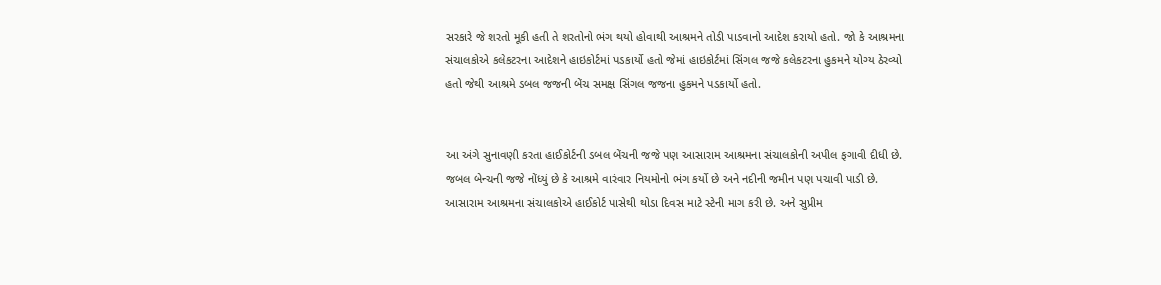સરકારે જે શરતો મૂકી હતી તે શરતોનો ભંગ થયો હોવાથી આશ્રમને તોડી પાડવાનો આદેશ કરાયો હતો. જો કે આશ્રમના સંચાલકોએ કલેકટરના આદેશને હાઇકોર્ટમાં પડકાર્યો હતો જેમાં હાઇકોર્ટમાં સિંગલ જજે કલેકટરના હુકમને યોગ્ય ઠેરવ્યો હતો જેથી આશ્રમે ડબલ જજની બેંચ સમક્ષ સિંગલ જજના હુકમને પડકાર્યો હતો.


આ અંગે સુનાવણી કરતા હાઈકોર્ટની ડબલ બેંચની જજે પણ આસારામ આશ્રમના સંચાલકોની અપીલ ફગાવી દીધી છે. જબલ બેન્ચની જજે નોંધ્યું છે કે આશ્રમે વારંવાર નિયમોનો ભંગ કર્યો છે અને નદીની જમીન પણ પચાવી પાડી છે.
આસારામ આશ્રમના સંચાલકોએ હાઈકોર્ટ પાસેથી થોડા દિવસ માટે સ્ટેની માગ કરી છે. અને સુપ્રીમ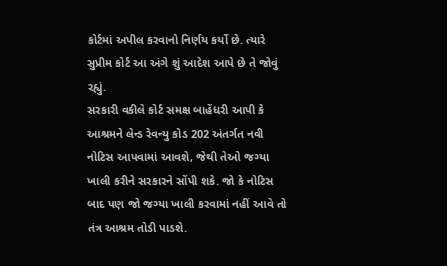કોર્ટમાં અપીલ કરવાનો નિર્ણય કર્યો છે. ત્યારે સુપ્રીમ કોર્ટ આ અંગે શું આદેશ આપે છે તે જોવું રહ્યું.
સરકારી વકીલે કોર્ટ સમક્ષ બાહેંધરી આપી કે આશ્રમને લેન્ડ રેવન્યુ કોડ 202 અંતર્ગત નવી નોટિસ આપવામાં આવશે, જેથી તેઓ જગ્યા ખાલી કરીને સરકારને સોંપી શકે. જો કે નોટિસ બાદ પણ જો જગ્યા ખાલી કરવામાં નહીં આવે તો તંત્ર આશ્રમ તોડી પાડશે.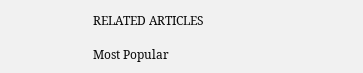RELATED ARTICLES

Most Popular